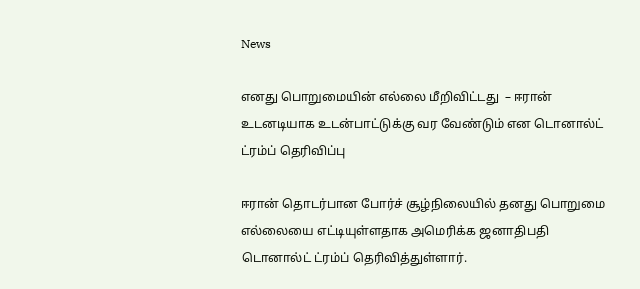News

எனது பொறுமையின் எல்லை மீறிவிட்டது  – ஈரான் உடனடியாக உடன்பாட்டுக்கு வர வேண்டும் என டொனால்ட் ட்ரம்ப் தெரிவிப்பு

ஈரான் தொடர்பான போர்ச் சூழ்நிலையில் தனது பொறுமை எல்லையை எட்டியுள்ளதாக அமெரிக்க ஜனாதிபதி டொனால்ட் ட்ரம்ப் தெரிவித்துள்ளார்.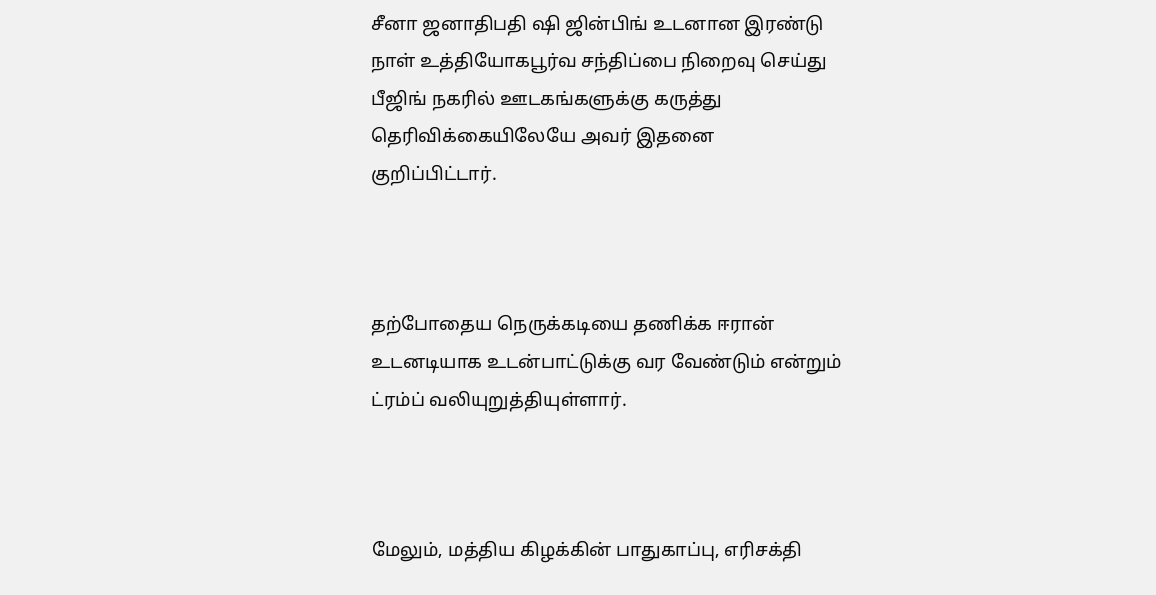சீனா ஜனாதிபதி ஷி ஜின்பிங் உடனான இரண்டு நாள் உத்தியோகபூர்வ சந்திப்பை நிறைவு செய்து பீஜிங் நகரில் ஊடகங்களுக்கு கருத்து தெரிவிக்கையிலேயே அவர் இதனை குறிப்பிட்டார்.



தற்போதைய நெருக்கடியை தணிக்க ஈரான் உடனடியாக உடன்பாட்டுக்கு வர வேண்டும் என்றும் ட்ரம்ப் வலியுறுத்தியுள்ளார்.



மேலும், மத்திய கிழக்கின் பாதுகாப்பு, எரிசக்தி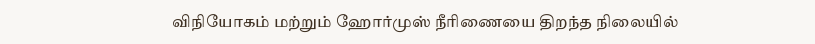விநியோகம் மற்றும் ஹோர்முஸ் நீரிணையை திறந்த நிலையில்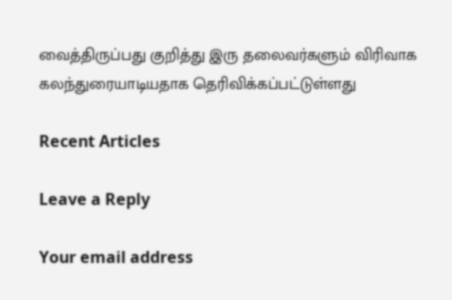வைத்திருப்பது குறித்து இரு தலைவர்களும் விரிவாக கலந்துரையாடியதாக தெரிவிக்கப்பட்டுள்ளது

Recent Articles

Leave a Reply

Your email address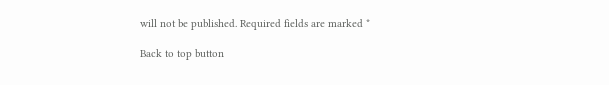will not be published. Required fields are marked *

Back to top button